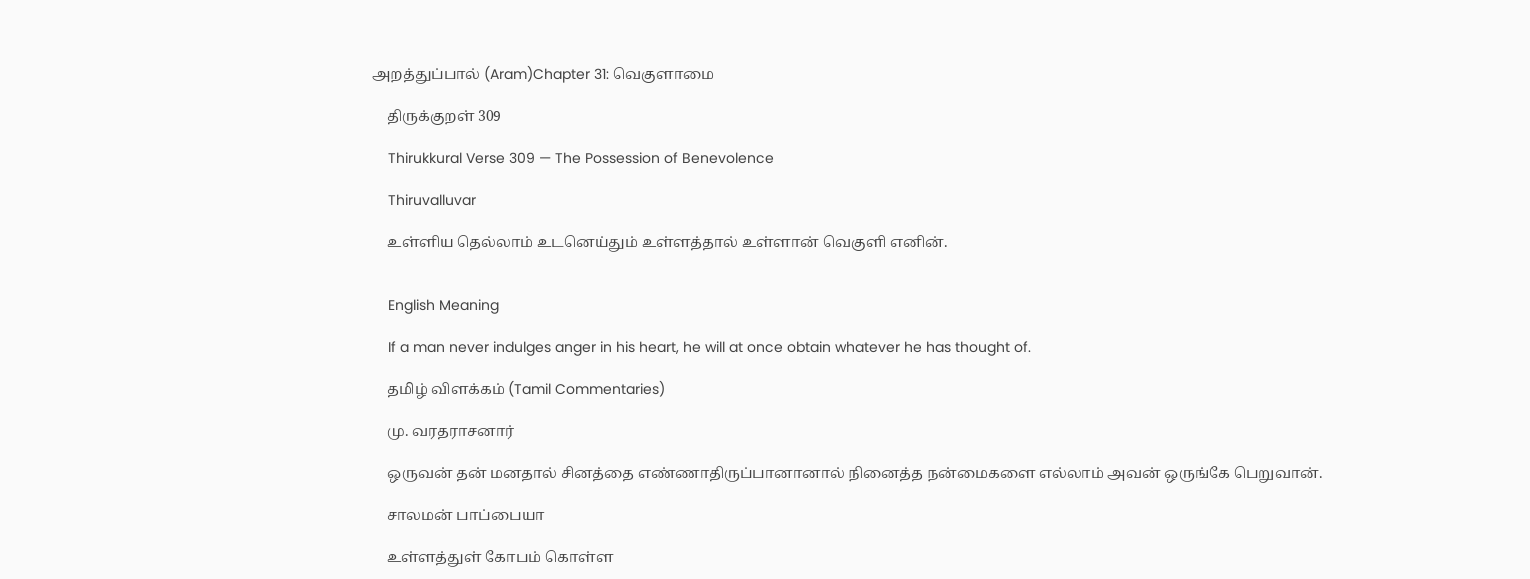அறத்துப்பால் (Aram)Chapter 31: வெகுளாமை

    திருக்குறள் 309

    Thirukkural Verse 309 — The Possession of Benevolence

    Thiruvalluvar

    உள்ளிய தெல்லாம் உடனெய்தும் உள்ளத்தால் உள்ளான் வெகுளி எனின்.


    English Meaning

    If a man never indulges anger in his heart, he will at once obtain whatever he has thought of.

    தமிழ் விளக்கம் (Tamil Commentaries)

    மு. வரதராசனார்

    ஒருவன் தன் மனதால் சினத்தை எண்ணாதிருப்பானானால் நினைத்த நன்மைகளை எல்லாம் அவன் ஒருங்கே பெறுவான்.

    சாலமன் பாப்பையா

    உள்ளத்துள் கோபம் கொள்ள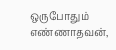ஒருபோதும் எண்ணாதவன்,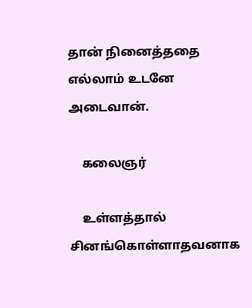தான் நினைத்ததை எல்லாம் உடனே அடைவான்.

    கலைஞர்

    உள்ளத்தால் சினங்கொள்ளாதவனாக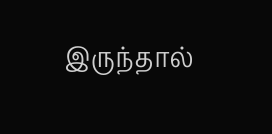இருந்தால்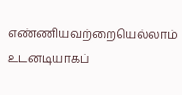எண்ணியவற்றையெல்லாம் உடனடியாகப்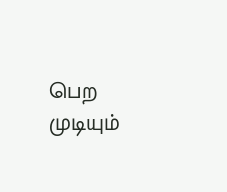பெற முடியும்